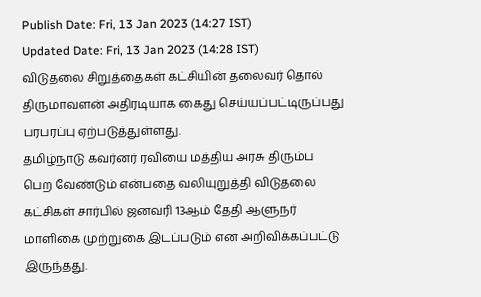Publish Date: Fri, 13 Jan 2023 (14:27 IST)
Updated Date: Fri, 13 Jan 2023 (14:28 IST)
விடுதலை சிறுத்தைகள் கட்சியின் தலைவர் தொல் திருமாவளன் அதிரடியாக கைது செய்யப்பட்டிருப்பது பரபரப்பு ஏற்படுத்துள்ளது.
தமிழ்நாடு கவர்னர் ரவியை மத்திய அரசு திரும்ப பெற வேண்டும் என்பதை வலியுறுத்தி விடுதலை கட்சிகள் சார்பில் ஜனவரி 13ஆம் தேதி ஆளுநர் மாளிகை முற்றுகை இடப்படும் என அறிவிக்கப்பட்டு இருந்தது.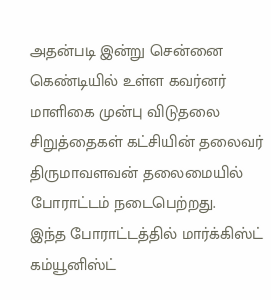அதன்படி இன்று சென்னை கெண்டியில் உள்ள கவர்னர் மாளிகை முன்பு விடுதலை சிறுத்தைகள் கட்சியின் தலைவர் திருமாவளவன் தலைமையில் போராட்டம் நடைபெற்றது.
இந்த போராட்டத்தில் மார்க்கிஸ்ட் கம்யூனிஸ்ட்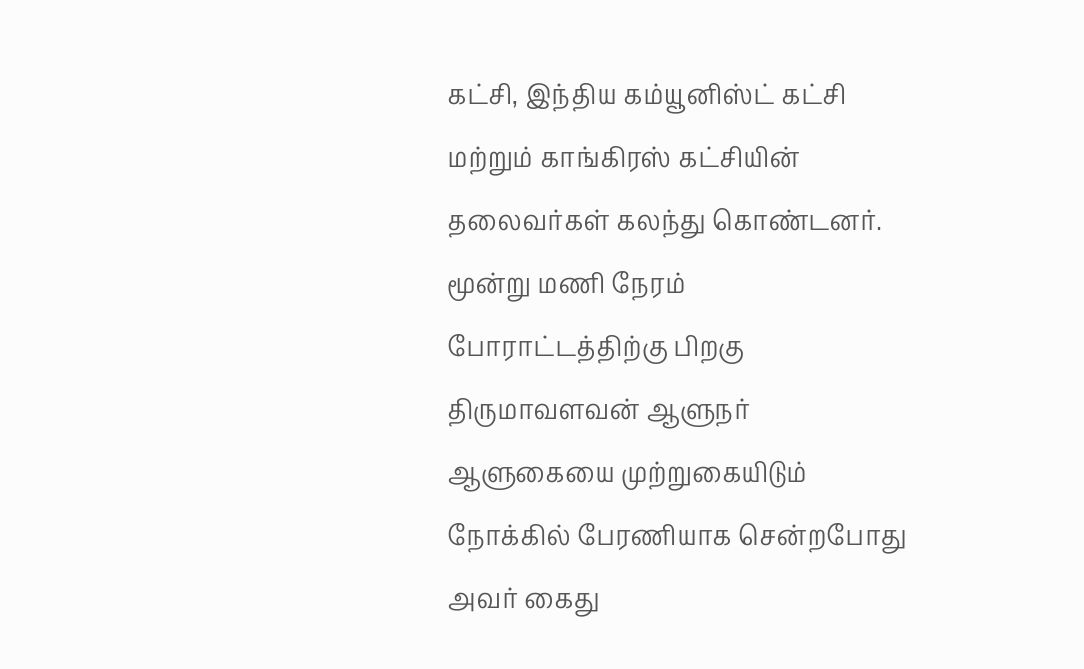கட்சி, இந்திய கம்யூனிஸ்ட் கட்சி மற்றும் காங்கிரஸ் கட்சியின் தலைவர்கள் கலந்து கொண்டனர். மூன்று மணி நேரம் போராட்டத்திற்கு பிறகு திருமாவளவன் ஆளுநர் ஆளுகையை முற்றுகையிடும் நோக்கில் பேரணியாக சென்றபோது அவர் கைது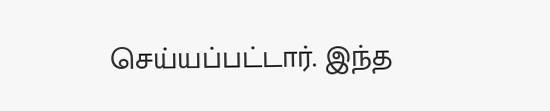செய்யப்பட்டார். இந்த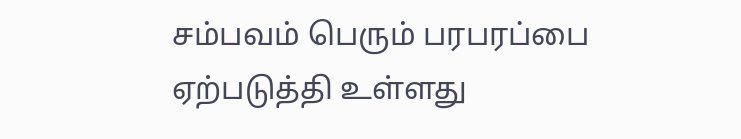சம்பவம் பெரும் பரபரப்பை ஏற்படுத்தி உள்ளது